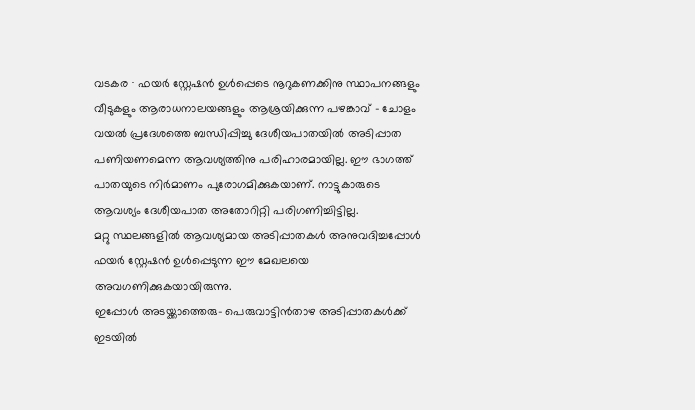വടകര ∙ ഫയർ സ്റ്റേഷൻ ഉൾപ്പെടെ നൂറുകണക്കിനു സ്ഥാപനങ്ങളും വീടുകളും ആരാധനാലയങ്ങളും ആശ്രയിക്കുന്ന പഴങ്കാവ് – ചോളം വയൽ പ്രദേശത്തെ ബന്ധിപ്പിച്ചു ദേശീയപാതയിൽ അടിപ്പാത പണിയണമെന്ന ആവശ്യത്തിനു പരിഹാരമായില്ല. ഈ ഭാഗത്ത് പാതയുടെ നിർമാണം പുരോഗമിക്കുകയാണ്. നാട്ടുകാരുടെ ആവശ്യം ദേശീയപാത അതോറിറ്റി പരിഗണിച്ചിട്ടില്ല.
മറ്റു സ്ഥലങ്ങളിൽ ആവശ്യമായ അടിപ്പാതകൾ അനുവദിച്ചപ്പോൾ ഫയർ സ്റ്റേഷൻ ഉൾപ്പെടുന്ന ഈ മേഖലയെ അവഗണിക്കുകയായിരുന്നു.
ഇപ്പോൾ അടയ്ക്കാത്തെരു– പെരുവാട്ടിൻതാഴ അടിപ്പാതകൾക്ക് ഇടയിൽ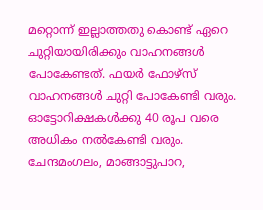മറ്റൊന്ന് ഇല്ലാത്തതു കൊണ്ട് ഏറെ ചുറ്റിയായിരിക്കും വാഹനങ്ങൾ പോകേണ്ടത്. ഫയർ ഫോഴ്സ് വാഹനങ്ങൾ ചുറ്റി പോകേണ്ടി വരും.
ഓട്ടോറിക്ഷകൾക്കു 40 രൂപ വരെ അധികം നൽകേണ്ടി വരും.
ചേന്ദമംഗലം, മാങ്ങാട്ടുപാറ,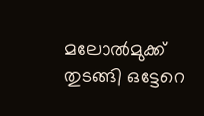മലോൽമുക്ക് തുടങ്ങി ഒട്ടേറെ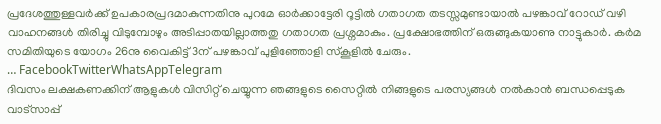പ്രദേശത്തുള്ളവർക്ക് ഉപകാരപ്രദമാകുന്നതിനു പുറമേ ഓർക്കാട്ടേരി റൂട്ടിൽ ഗതാഗത തടസ്സമുണ്ടായാൽ പഴങ്കാവ് റോഡ് വഴി വാഹനങ്ങൾ തിരിച്ചു വിടുമ്പോഴും അടിപ്പാതയില്ലാത്തതു ഗതാഗത പ്രശ്നമാകും. പ്രക്ഷോഭത്തിന് ഒരുങ്ങുകയാണു നാട്ടുകാർ. കർമ സമിതിയുടെ യോഗം 26നു വൈകിട്ട് 3ന് പഴങ്കാവ് പുളിഞ്ഞോളി സ്കൂളിൽ ചേരും.
… FacebookTwitterWhatsAppTelegram
ദിവസം ലക്ഷകണക്കിന് ആളുകൾ വിസിറ്റ് ചെയ്യുന്ന ഞങ്ങളുടെ സൈറ്റിൽ നിങ്ങളുടെ പരസ്യങ്ങൾ നൽകാൻ ബന്ധപ്പെടുക വാട്സാപ്പ്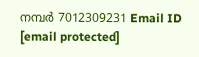നമ്പർ 7012309231 Email ID [email protected]